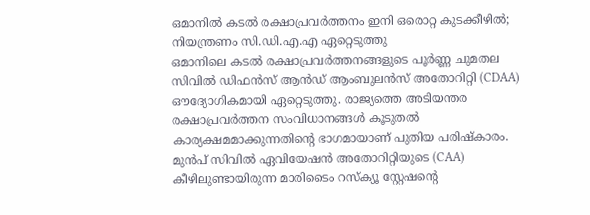ഒമാനിൽ കടൽ രക്ഷാപ്രവർത്തനം ഇനി ഒരൊറ്റ കുടക്കീഴിൽ; നിയന്ത്രണം സി.ഡി.എ.എ ഏറ്റെടുത്തു
ഒമാനിലെ കടൽ രക്ഷാപ്രവർത്തനങ്ങളുടെ പൂർണ്ണ ചുമതല സിവിൽ ഡിഫൻസ് ആൻഡ് ആംബുലൻസ് അതോറിറ്റി (CDAA) ഔദ്യോഗികമായി ഏറ്റെടുത്തു. രാജ്യത്തെ അടിയന്തര രക്ഷാപ്രവർത്തന സംവിധാനങ്ങൾ കൂടുതൽ കാര്യക്ഷമമാക്കുന്നതിന്റെ ഭാഗമായാണ് പുതിയ പരിഷ്കാരം. മുൻപ് സിവിൽ ഏവിയേഷൻ അതോറിറ്റിയുടെ (CAA) കീഴിലുണ്ടായിരുന്ന മാരിടൈം റസ്ക്യൂ സ്റ്റേഷന്റെ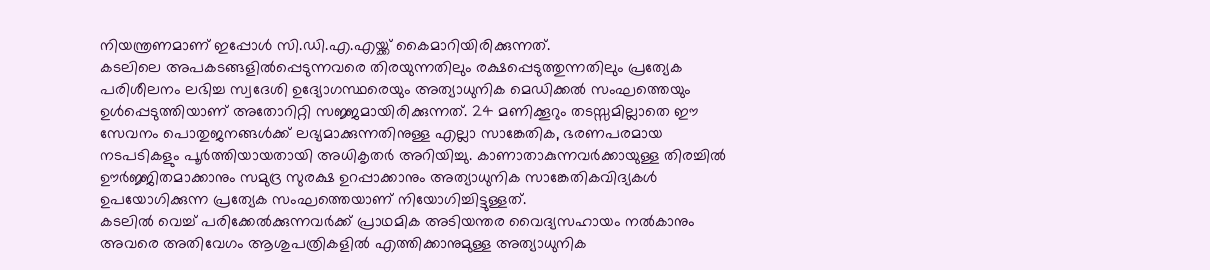നിയന്ത്രണമാണ് ഇപ്പോൾ സി.ഡി.എ.എയ്ക്ക് കൈമാറിയിരിക്കുന്നത്.
കടലിലെ അപകടങ്ങളിൽപ്പെടുന്നവരെ തിരയുന്നതിലും രക്ഷപ്പെടുത്തുന്നതിലും പ്രത്യേക പരിശീലനം ലഭിച്ച സ്വദേശി ഉദ്യോഗസ്ഥരെയും അത്യാധുനിക മെഡിക്കൽ സംഘത്തെയും ഉൾപ്പെടുത്തിയാണ് അതോറിറ്റി സജ്ജമായിരിക്കുന്നത്. 24 മണിക്കൂറും തടസ്സമില്ലാതെ ഈ സേവനം പൊതുജനങ്ങൾക്ക് ലഭ്യമാക്കുന്നതിനുള്ള എല്ലാ സാങ്കേതിക, ഭരണപരമായ നടപടികളും പൂർത്തിയായതായി അധികൃതർ അറിയിച്ചു. കാണാതാകുന്നവർക്കായുള്ള തിരച്ചിൽ ഊർജ്ജിതമാക്കാനും സമുദ്ര സുരക്ഷ ഉറപ്പാക്കാനും അത്യാധുനിക സാങ്കേതികവിദ്യകൾ ഉപയോഗിക്കുന്ന പ്രത്യേക സംഘത്തെയാണ് നിയോഗിച്ചിട്ടുള്ളത്.
കടലിൽ വെച്ച് പരിക്കേൽക്കുന്നവർക്ക് പ്രാഥമിക അടിയന്തര വൈദ്യസഹായം നൽകാനും അവരെ അതിവേഗം ആശുപത്രികളിൽ എത്തിക്കാനുമുള്ള അത്യാധുനിക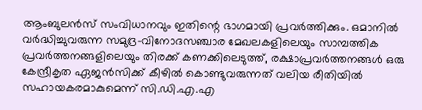ആംബുലൻസ് സംവിധാനവും ഇതിന്റെ ഭാഗമായി പ്രവർത്തിക്കും. ഒമാനിൽ വർദ്ധിച്ചുവരുന്ന സമുദ്ര-വിനോദസഞ്ചാര മേഖലകളിലെയും സാമ്പത്തിക പ്രവർത്തനങ്ങളിലെയും തിരക്ക് കണക്കിലെടുത്ത്, രക്ഷാപ്രവർത്തനങ്ങൾ ഒരു കേന്ദ്രീകൃത ഏജൻസിക്ക് കീഴിൽ കൊണ്ടുവരുന്നത് വലിയ രീതിയിൽ സഹായകരമാകുമെന്ന് സി.ഡി.എ.എ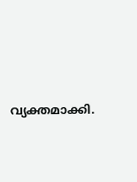വ്യക്തമാക്കി.